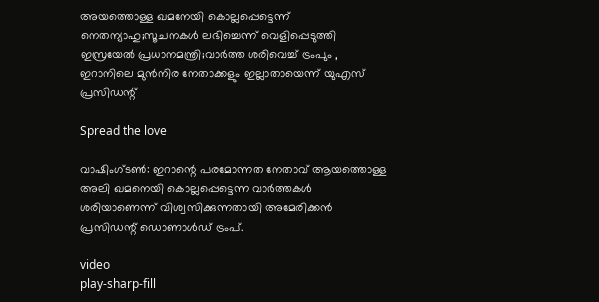അയത്തൊള്ള ഖമനേയി കൊല്ലപ്പെട്ടെന്ന് നെതന്യാഹു;സൂചനകൾ ലഭിച്ചെന്ന് വെളിപ്പെടുത്തി ഇസ്രയേൽ പ്രധാനമന്ത്രി;വാർത്ത ശരിവെച്ച് ട്രംപും , ഇറാനിലെ മുൻനിര നേതാക്കളും ഇല്ലാതായെന്ന് യുഎസ് പ്രസിഡന്റ്

Spread the love

വാഷിംഗ്ടൺ: ഇറാന്റെ പരമോന്നത നേതാവ് ആയത്തൊള്ള അലി ഖമനെയി കൊല്ലപ്പെട്ടെന്ന വാർത്തകൾ ശരിയാണെന്ന് വിശ്വസിക്കുന്നതായി അമേരിക്കൻ പ്രസിഡന്റ് ഡൊണാൾഡ് ട്രംപ്.

video
play-sharp-fill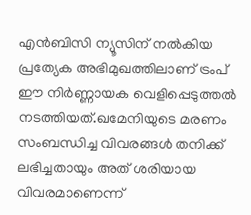എൻബിസി ന്യൂസിന് നൽകിയ പ്രത്യേക അഭിമുഖത്തിലാണ് ട്രംപ് ഈ നിർണ്ണായക വെളിപ്പെടുത്തൽ നടത്തിയത്.ഖമേനിയുടെ മരണം സംബന്ധിച്ച വിവരങ്ങൾ തനിക്ക് ലഭിച്ചതായും അത് ശരിയായ വിവരമാണെന്ന്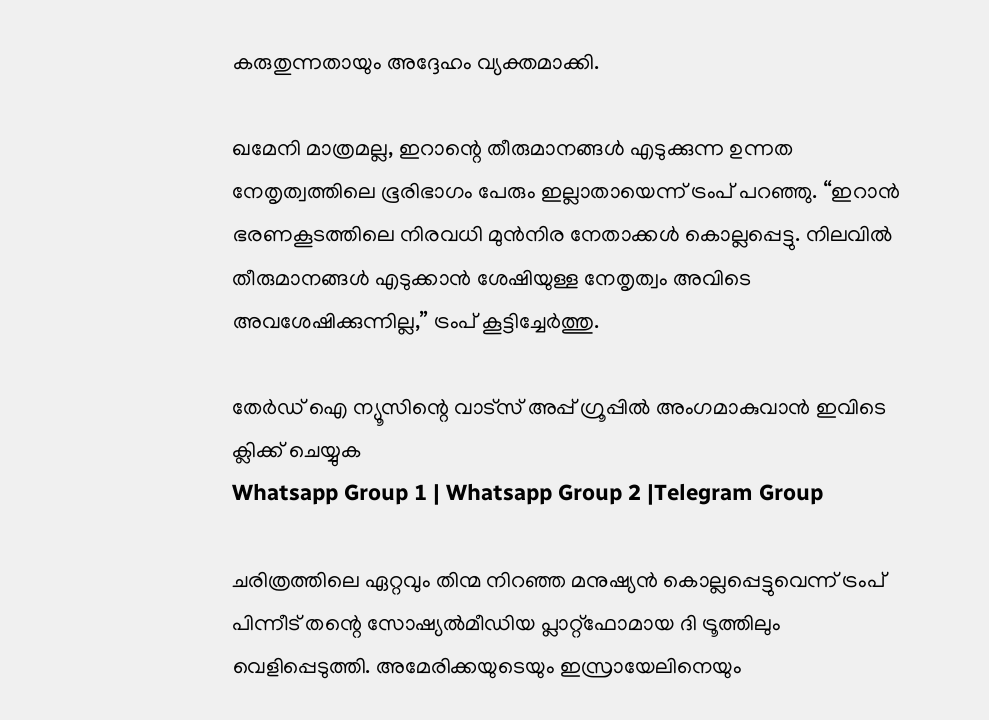കരുതുന്നതായും അദ്ദേഹം വ്യക്തമാക്കി.

ഖമേനി മാത്രമല്ല, ഇറാന്റെ തീരുമാനങ്ങൾ എടുക്കുന്ന ഉന്നത നേതൃത്വത്തിലെ ഭൂരിഭാഗം പേരും ഇല്ലാതായെന്ന് ട്രംപ് പറഞ്ഞു. “ഇറാൻ ഭരണകൂടത്തിലെ നിരവധി മുൻനിര നേതാക്കൾ കൊല്ലപ്പെട്ടു. നിലവിൽ തീരുമാനങ്ങൾ എടുക്കാൻ ശേഷിയുള്ള നേതൃത്വം അവിടെ അവശേഷിക്കുന്നില്ല,” ട്രംപ് കൂട്ടിച്ചേർത്തു.

തേർഡ് ഐ ന്യൂസിന്റെ വാട്സ് അപ്പ് ഗ്രൂപ്പിൽ അംഗമാകുവാൻ ഇവിടെ ക്ലിക്ക് ചെയ്യുക
Whatsapp Group 1 | Whatsapp Group 2 |Telegram Group

ചരിത്രത്തിലെ ഏറ്റവും തിന്മ നിറഞ്ഞ മനുഷ്യൻ കൊല്ലപ്പെട്ടുവെന്ന് ട്രംപ് പിന്നീട് തന്റെ സോഷ്യൽമീഡിയ പ്ലാറ്റ്ഫോമായ ദി ട്രൂത്തിലും വെളിപ്പെടുത്തി. അമേരിക്കയുടെയും ഇസ്രായേലിനെയും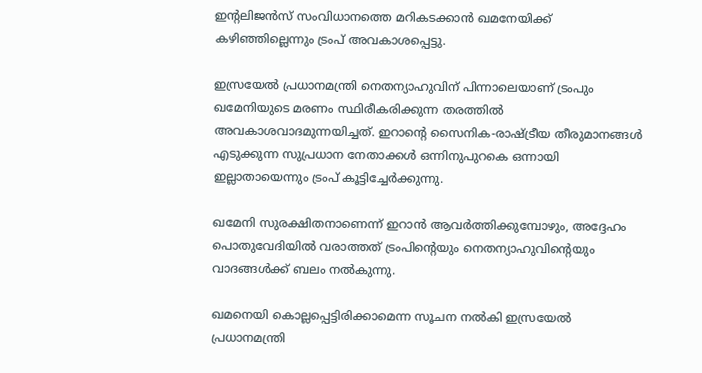ഇന്റലിജൻസ് സംവിധാനത്തെ മറികടക്കാൻ ഖമനേയിക്ക് കഴിഞ്ഞില്ലെന്നും ട്രംപ് അവകാശപ്പെട്ടു.

ഇസ്രയേൽ പ്രധാനമന്ത്രി നെതന്യാഹുവിന് പിന്നാലെയാണ് ട്രംപും ഖമേനിയുടെ മരണം സ്ഥിരീകരിക്കുന്ന തരത്തിൽ അവകാശവാദമുന്നയിച്ചത്. ഇറാന്റെ സൈനിക-രാഷ്ട്രീയ തീരുമാനങ്ങൾ എടുക്കുന്ന സുപ്രധാന നേതാക്കൾ ഒന്നിനുപുറകെ ഒന്നായി ഇല്ലാതായെന്നും ട്രംപ് കൂട്ടിച്ചേർക്കുന്നു.

ഖമേനി സുരക്ഷിതനാണെന്ന് ഇറാൻ ആവർത്തിക്കുമ്പോഴും, അദ്ദേഹം പൊതുവേദിയിൽ വരാത്തത് ട്രംപിന്റെയും നെതന്യാഹുവിന്റെയും വാദങ്ങൾക്ക് ബലം നൽകുന്നു.

ഖമനെയി കൊല്ലപ്പെട്ടിരിക്കാമെന്ന സൂചന നൽകി ഇസ്രയേൽ പ്രധാനമന്ത്രി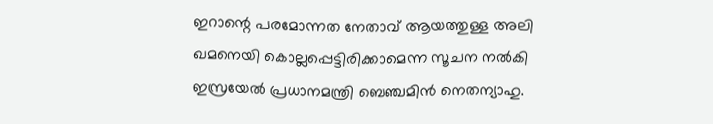ഇറാന്റെ പരമോന്നത നേതാവ് ആയത്തുള്ള അലി ഖമനെയി കൊല്ലപ്പെട്ടിരിക്കാമെന്ന സൂചന നൽകി ഇസ്രയേൽ പ്രധാനമന്ത്രി ബെഞ്ചമിൻ നെതന്യാഹു.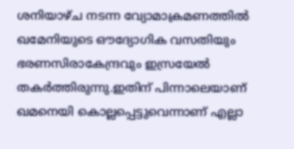ശനിയാഴ്ച നടന്ന വ്യോമാക്രമണത്തിൽ ഖമേനിയുടെ ഔദ്യോഗിക വസതിയും ഭരണസിരാകേന്ദ്രവും ഇസ്രയേൽ തകർത്തിരുന്നു.ഇതിന് പിന്നാലെയാണ് ഖമനെയി കൊല്ലപ്പെട്ടുവെന്നാണ് എല്ലാ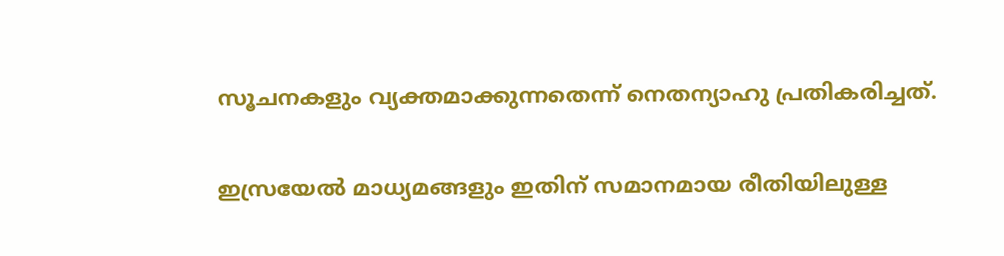സൂചനകളും വ്യക്തമാക്കുന്നതെന്ന് നെതന്യാഹു പ്രതികരിച്ചത്.

ഇസ്രയേൽ മാധ്യമങ്ങളും ഇതിന് സമാനമായ രീതിയിലുള്ള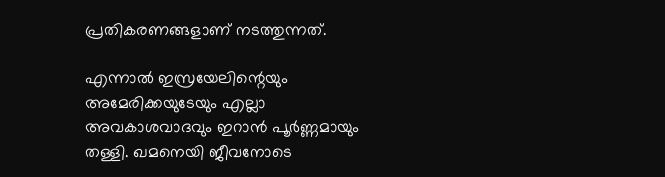പ്രതികരണങ്ങളാണ് നടത്തുന്നത്.

എന്നാൽ ഇസ്രയേലിന്റെയും അമേരിക്കയുടേയും എല്ലാ അവകാശവാദവും ഇറാൻ പൂർണ്ണമായും തള്ളി. ഖമനെയി ജീവനോടെ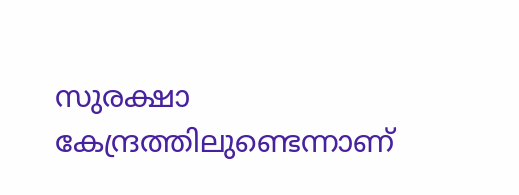സുരക്ഷാ കേന്ദ്രത്തിലുണ്ടെന്നാണ്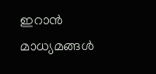ഇറാൻ മാധ്യമങ്ങൾ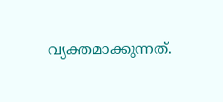വ്യക്തമാക്കുന്നത്.